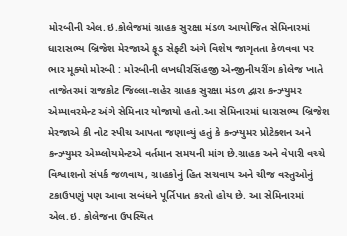મોરબીની એલ.ઇ.કોલેજમાં ગ્રાહક સુરક્ષા મંડળ આયોજિત સેમિનારમાં ધારાસભ્ય બ્રિજેશ મેરજાએ ફૂડ સેફ્ટી અંગે વિશેષ જાગૃતતા કેળવવા પર ભાર મૂક્યો મોરબી : મોરબીની લખધીરસિંહજી એન્જીનીયરીંગ કોલેજ ખાતે તાજેતરમાં રાજકોટ જિલ્લા-શહેર ગ્રાહક સુરક્ષા મંડળ દ્વારા કન્ઝ્યુમર એમ્પાવરમેન્ટ અંગે સેમિનાર યોજાયો હતો.આ સેમિનારમાં ધારાસભ્ય બ્રિજેશ મેરજાએ કી નોટ સ્પીચ આપતા જણાવ્યું હતું કે કન્ઝ્યુમર પ્રોટેક્શન અને કન્ઝ્યુમર એમ્પ્લોયમેન્ટએ વર્તમાન સમયની માંગ છે.ગ્રાહક અને વેપારી વચ્ચે વિશ્વાશનો સંપર્ક જળવાય, ગ્રાહકોનું હિત સચવાય અને ચીજ વસ્તુઓનું ટકાઉપણું પણ આવા સબંધને પૂર્તિપાત કરતો હોય છે. આ સેમિનારમાં એલ.ઇ. કોલેજના ઉપસ્થિત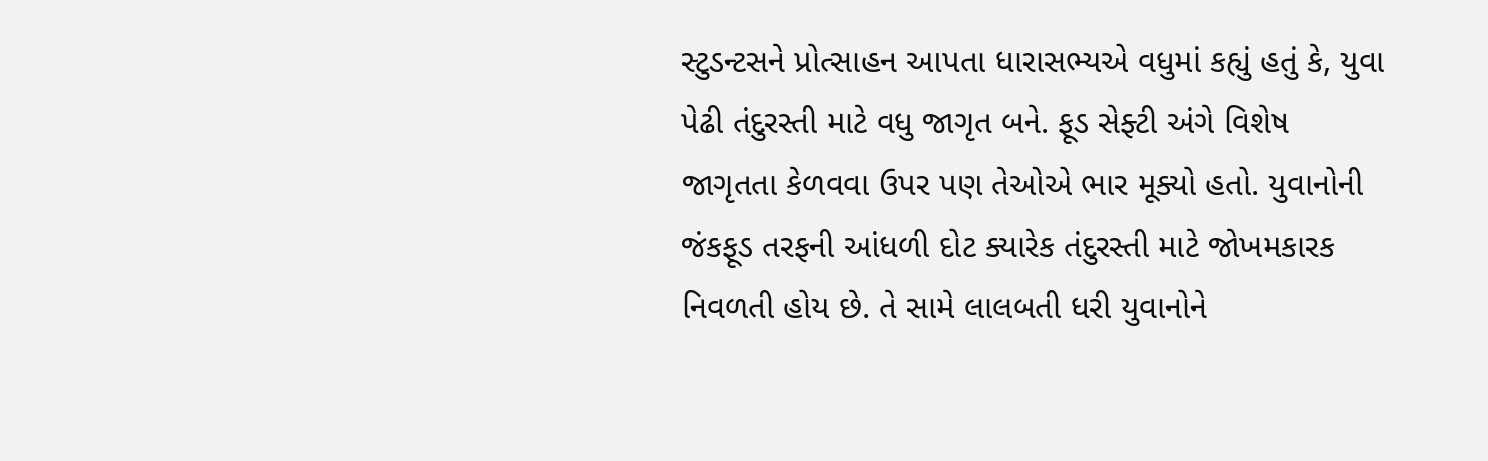સ્ટુડન્ટસને પ્રોત્સાહન આપતા ધારાસભ્યએ વધુમાં કહ્યું હતું કે, યુવા પેઢી તંદુરસ્તી માટે વધુ જાગૃત બને. ફૂડ સેફ્ટી અંગે વિશેષ જાગૃતતા કેળવવા ઉપર પણ તેઓએ ભાર મૂક્યો હતો. યુવાનોની જંકફૂડ તરફની આંધળી દોટ ક્યારેક તંદુરસ્તી માટે જોખમકારક નિવળતી હોય છે. તે સામે લાલબતી ધરી યુવાનોને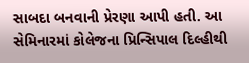સાબદા બનવાની પ્રેરણા આપી હતી. આ સેમિનારમાં કોલેજના પ્રિન્સિપાલ દિલ્હીથી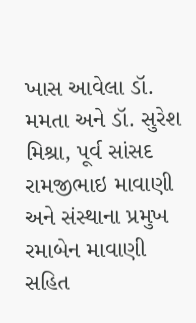ખાસ આવેલા ડૉ. મમતા અને ડૉ. સુરેશ મિશ્રા, પૂર્વ સાંસદ રામજીભાઇ માવાણી અને સંસ્થાના પ્રમુખ રમાબેન માવાણી સહિત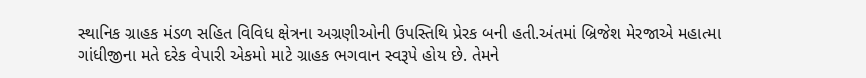સ્થાનિક ગ્રાહક મંડળ સહિત વિવિધ ક્ષેત્રના અગ્રણીઓની ઉપસ્તિથિ પ્રેરક બની હતી.અંતમાં બ્રિજેશ મેરજાએ મહાત્મા ગાંધીજીના મતે દરેક વેપારી એકમો માટે ગ્રાહક ભગવાન સ્વરૂપે હોય છે. તેમને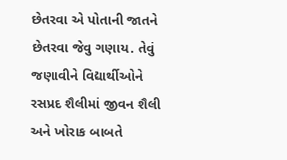છેતરવા એ પોતાની જાતને છેતરવા જેવુ ગણાય. તેવું જણાવીને વિદ્યાર્થીઓને રસપ્રદ શૈલીમાં જીવન શૈલી અને ખોરાક બાબતે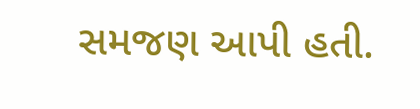સમજણ આપી હતી.